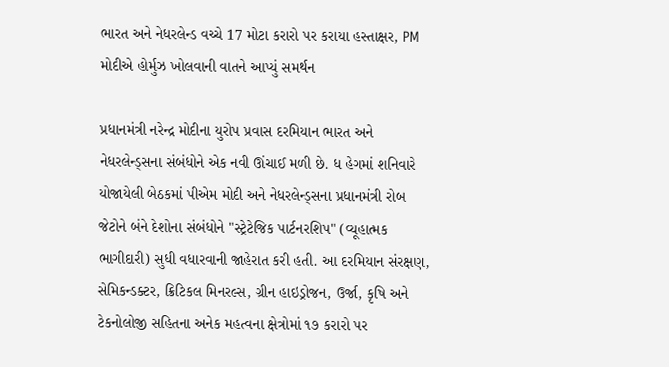ભારત અને નેધરલેન્ડ વચ્ચે 17 મોટા કરારો પર કરાયા હસ્તાક્ષર, PM મોદીએ હોર્મુઝ ખોલવાની વાતને આપ્યું સમર્થન

પ્રધાનમંત્રી નરેન્દ્ર મોદીના યુરોપ પ્રવાસ દરમિયાન ભારત અને નેધરલેન્ડ્સના સંબંધોને એક નવી ઊંચાઈ મળી છે. ધ હેગમાં શનિવારે યોજાયેલી બેઠકમાં પીએમ મોદી અને નેધરલેન્ડ્સના પ્રધાનમંત્રી રોબ જેટોને બંને દેશોના સંબંધોને "સ્ટ્રેટેજિક પાર્ટનરશિપ" (વ્યૂહાત્મક ભાગીદારી) સુધી વધારવાની જાહેરાત કરી હતી. આ દરમિયાન સંરક્ષણ, સેમિકન્ડક્ટર, ક્રિટિકલ મિનરલ્સ, ગ્રીન હાઇડ્રોજન, ઉર્જા, કૃષિ અને ટેકનોલોજી સહિતના અનેક મહત્વના ક્ષેત્રોમાં ૧૭ કરારો પર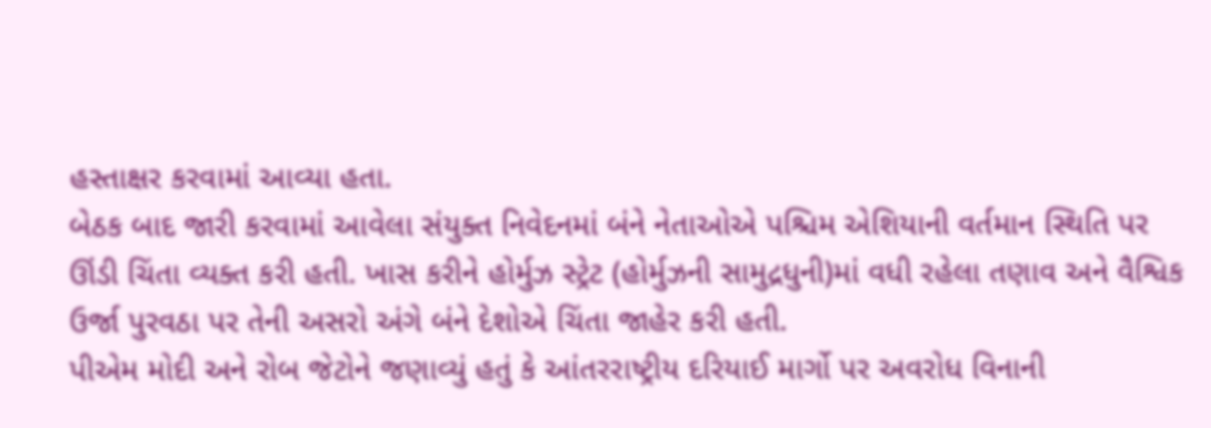હસ્તાક્ષર કરવામાં આવ્યા હતા.
બેઠક બાદ જારી કરવામાં આવેલા સંયુક્ત નિવેદનમાં બંને નેતાઓએ પશ્ચિમ એશિયાની વર્તમાન સ્થિતિ પર ઊંડી ચિંતા વ્યક્ત કરી હતી. ખાસ કરીને હોર્મુઝ સ્ટ્રેટ (હોર્મુઝની સામુદ્રધુની)માં વધી રહેલા તણાવ અને વૈશ્વિક ઉર્જા પુરવઠા પર તેની અસરો અંગે બંને દેશોએ ચિંતા જાહેર કરી હતી.
પીએમ મોદી અને રોબ જેટોને જણાવ્યું હતું કે આંતરરાષ્ટ્રીય દરિયાઈ માર્ગો પર અવરોધ વિનાની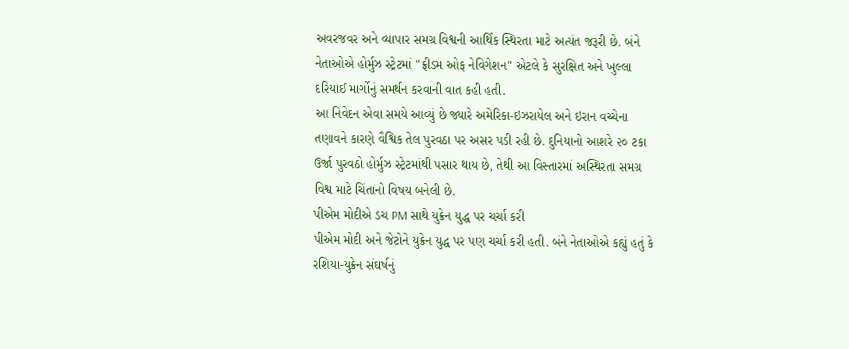અવરજવર અને વ્યાપાર સમગ્ર વિશ્વની આર્થિક સ્થિરતા માટે અત્યંત જરૂરી છે. બંને નેતાઓએ હોર્મુઝ સ્ટ્રેટમાં "ફ્રીડમ ઓફ નેવિગેશન" એટલે કે સુરક્ષિત અને ખુલ્લા દરિયાઈ માર્ગોનું સમર્થન કરવાની વાત કહી હતી.
આ નિવેદન એવા સમયે આવ્યું છે જ્યારે અમેરિકા-ઇઝરાયેલ અને ઇરાન વચ્ચેના તણાવને કારણે વૈશ્વિક તેલ પુરવઠા પર અસર પડી રહી છે. દુનિયાનો આશરે ૨૦ ટકા ઉર્જા પુરવઠો હોર્મુઝ સ્ટ્રેટમાંથી પસાર થાય છે, તેથી આ વિસ્તારમાં અસ્થિરતા સમગ્ર વિશ્વ માટે ચિંતાનો વિષય બનેલી છે.
પીએમ મોદીએ ડચ PM સાથે યુક્રેન યુદ્ધ પર ચર્ચા કરી
પીએમ મોદી અને જેટોને યુક્રેન યુદ્ધ પર પણ ચર્ચા કરી હતી. બંને નેતાઓએ કહ્યું હતું કે રશિયા-યુક્રેન સંઘર્ષનું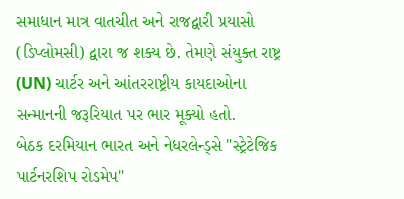સમાધાન માત્ર વાતચીત અને રાજદ્વારી પ્રયાસો (ડિપ્લોમસી) દ્વારા જ શક્ય છે. તેમણે સંયુક્ત રાષ્ટ્ર (UN) ચાર્ટર અને આંતરરાષ્ટ્રીય કાયદાઓના સન્માનની જરૂરિયાત પર ભાર મૂક્યો હતો.
બેઠક દરમિયાન ભારત અને નેધરલેન્ડ્સે "સ્ટ્રેટેજિક પાર્ટનરશિપ રોડમેપ"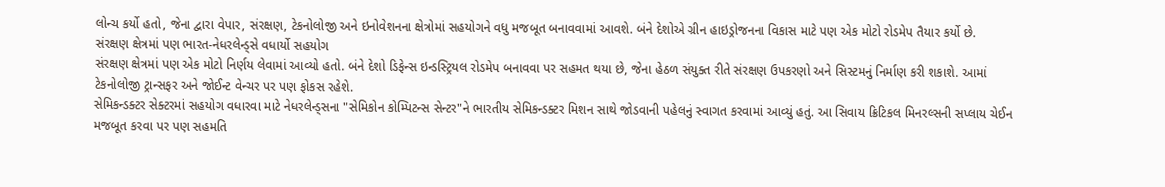લોન્ચ કર્યો હતો, જેના દ્વારા વેપાર, સંરક્ષણ, ટેકનોલોજી અને ઇનોવેશનના ક્ષેત્રોમાં સહયોગને વધુ મજબૂત બનાવવામાં આવશે. બંને દેશોએ ગ્રીન હાઇડ્રોજનના વિકાસ માટે પણ એક મોટો રોડમેપ તૈયાર કર્યો છે.
સંરક્ષણ ક્ષેત્રમાં પણ ભારત-નેધરલેન્ડ્સે વધાર્યો સહયોગ
સંરક્ષણ ક્ષેત્રમાં પણ એક મોટો નિર્ણય લેવામાં આવ્યો હતો. બંને દેશો ડિફેન્સ ઇન્ડસ્ટ્રિયલ રોડમેપ બનાવવા પર સહમત થયા છે, જેના હેઠળ સંયુક્ત રીતે સંરક્ષણ ઉપકરણો અને સિસ્ટમનું નિર્માણ કરી શકાશે. આમાં ટેકનોલોજી ટ્રાન્સફર અને જોઈન્ટ વેન્ચર પર પણ ફોકસ રહેશે.
સેમિકન્ડક્ટર સેક્ટરમાં સહયોગ વધારવા માટે નેધરલેન્ડ્સના "સેમિકોન કોમ્પિટન્સ સેન્ટર"ને ભારતીય સેમિકન્ડક્ટર મિશન સાથે જોડવાની પહેલનું સ્વાગત કરવામાં આવ્યું હતું. આ સિવાય ક્રિટિકલ મિનરલ્સની સપ્લાય ચેઈન મજબૂત કરવા પર પણ સહમતિ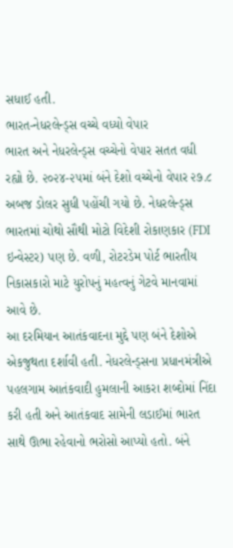સધાઈ હતી.
ભારત-નેધરલેન્ડ્સ વચ્ચે વધ્યો વેપાર
ભારત અને નેધરલેન્ડ્સ વચ્ચેનો વેપાર સતત વધી રહ્યો છે. ૨૦૨૪-૨૫માં બંને દેશો વચ્ચેનો વેપાર ૨૭.૮ અબજ ડોલર સુધી પહોંચી ગયો છે. નેધરલેન્ડ્સ ભારતમાં ચોથો સૌથી મોટો વિદેશી રોકાણકાર (FDI ઇન્વેસ્ટર) પણ છે. વળી, રોટરડેમ પોર્ટ ભારતીય નિકાસકારો માટે યુરોપનું મહત્વનું ગેટવે માનવામાં આવે છે.
આ દરમિયાન આતંકવાદના મુદ્દે પણ બંને દેશોએ એકજુથતા દર્શાવી હતી. નેધરલેન્ડ્સના પ્રધાનમંત્રીએ પહલગામ આતંકવાદી હુમલાની આકરા શબ્દોમાં નિંદા કરી હતી અને આતંકવાદ સામેની લડાઈમાં ભારત સાથે ઊભા રહેવાનો ભરોસો આપ્યો હતો. બંને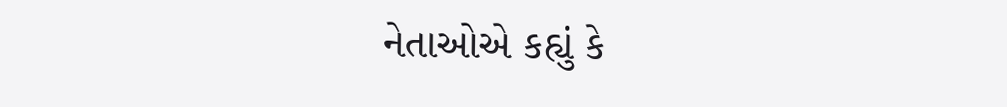નેતાઓએ કહ્યું કે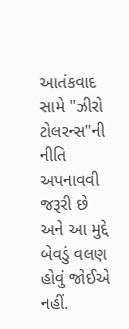આતંકવાદ સામે "ઝીરો ટોલરન્સ"ની નીતિ અપનાવવી જરૂરી છે અને આ મુદ્દે બેવડું વલણ હોવું જોઈએ નહીં.